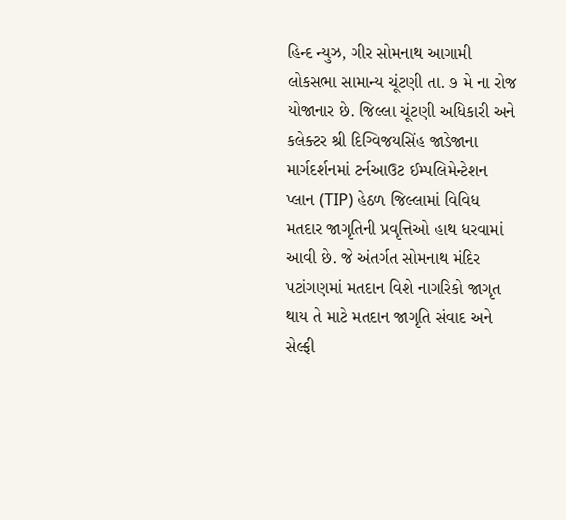હિન્દ ન્યુઝ, ગીર સોમનાથ આગામી લોકસભા સામાન્ય ચૂંટણી તા. ૭ મે ના રોજ યોજાનાર છે. જિલ્લા ચૂંટણી અધિકારી અને કલેક્ટર શ્રી દિગ્વિજયસિંહ જાડેજાના માર્ગદર્શનમાં ટર્નઆઉટ ઈમ્પલિમેન્ટેશન પ્લાન (TIP) હેઠળ જિલ્લામાં વિવિધ મતદાર જાગૃતિની પ્રવૃત્તિઓ હાથ ધરવામાં આવી છે. જે અંતર્ગત સોમનાથ મંદિર પટાંગણમાં મતદાન વિશે નાગરિકો જાગૃત થાય તે માટે મતદાન જાગૃતિ સંવાદ અને સેલ્ફી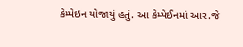કેમ્પેઇન યોજાયું હતું. આ કેમ્પેઈનમાં આર.જે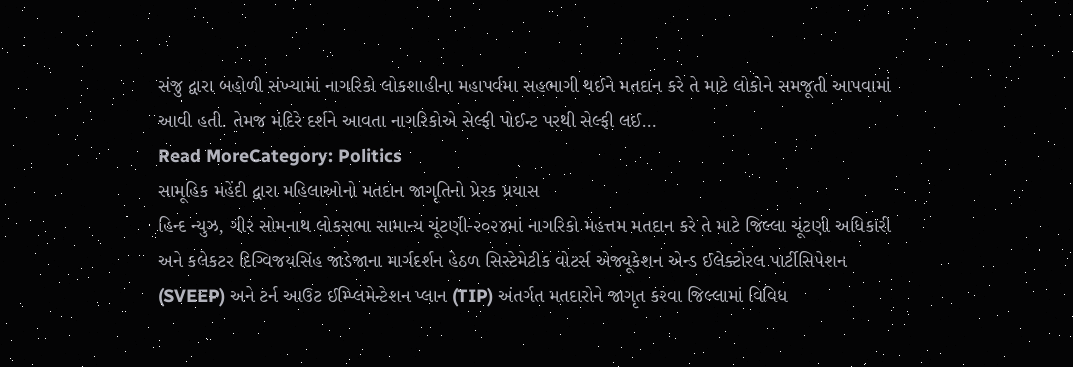સંજુ દ્વારા બહોળી સંખ્યામાં નાગરિકો લોકશાહીના મહાપર્વમા સહભાગી થઈને મતદાન કરે તે માટે લોકોને સમજૂતી આપવામાં આવી હતી. તેમજ મંદિરે દર્શને આવતા નાગરિકોએ સેલ્ફી પોઈન્ટ પરથી સેલ્ફી લઈ…
Read MoreCategory: Politics
સામૂહિક મહેંદી દ્વારા મહિલાઓનો મતદાન જાગૃતિનો પ્રેરક પ્રયાસ
હિન્દ ન્યુઝ, ગીર સોમનાથ લોકસભા સામાન્ય ચૂંટણી-૨૦૨૪માં નાગરિકો મહત્તમ મતદાન કરે તે માટે જિલ્લા ચૂંટણી અધિકારી અને કલેકટર દિગ્વિજયસિંહ જાડેજાના માર્ગદર્શન હેઠળ સિસ્ટેમેટીક વોટર્સ એજ્યૂકેશન એન્ડ ઈલેક્ટોરલ પાર્ટીસિપેશન (SVEEP) અને ટર્ન આઉટ ઈમ્પ્લિમેન્ટેશન પ્લાન (TIP) અંતર્ગત મતદારોને જાગૃત કરવા જિલ્લામાં વિવિધ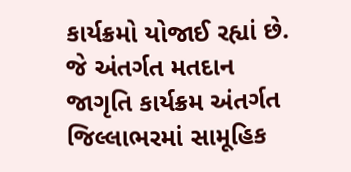કાર્યક્રમો યોજાઈ રહ્યાં છે. જે અંતર્ગત મતદાન જાગૃતિ કાર્યક્રમ અંતર્ગત જિલ્લાભરમાં સામૂહિક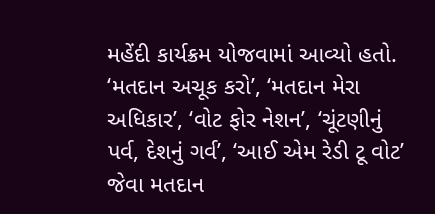મહેંદી કાર્યક્રમ યોજવામાં આવ્યો હતો. ‘મતદાન અચૂક કરો’, ‘મતદાન મેરા અધિકાર’, ‘વોટ ફોર નેશન’, ‘ચૂંટણીનું પર્વ, દેશનું ગર્વ’, ‘આઈ એમ રેડી ટૂ વોટ’ જેવા મતદાન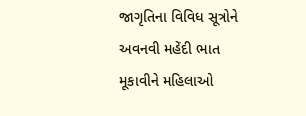જાગૃતિના વિવિધ સૂત્રોને અવનવી મહેંદી ભાત મૂકાવીને મહિલાઓ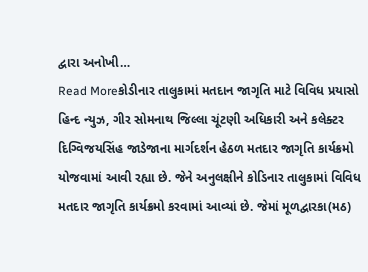દ્વારા અનોખી…
Read Moreકોડીનાર તાલુકામાં મતદાન જાગૃતિ માટે વિવિધ પ્રયાસો
હિન્દ ન્યુઝ, ગીર સોમનાથ જિલ્લા ચૂંટણી અધિકારી અને કલેક્ટર દિગ્વિજયસિંહ જાડેજાના માર્ગદર્શન હેઠળ મતદાર જાગૃતિ કાર્યક્રમો યોજવામાં આવી રહ્યા છે. જેને અનુલક્ષીને કોડિનાર તાલુકામાં વિવિધ મતદાર જાગૃતિ કાર્યક્રમો કરવામાં આવ્યાં છે. જેમાં મૂળદ્વારકા(મઠ)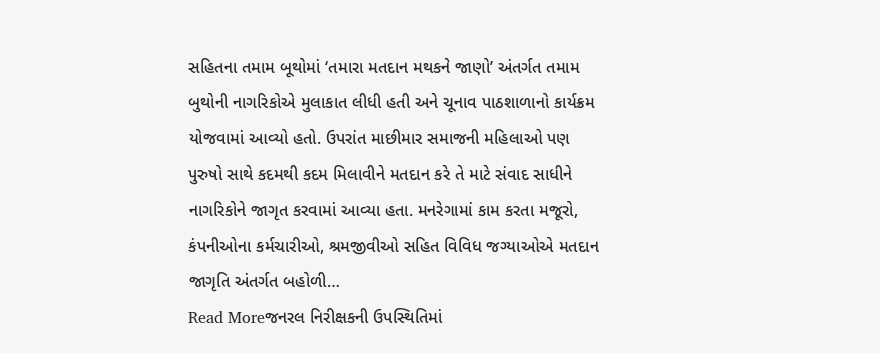સહિતના તમામ બૂથોમાં ‘તમારા મતદાન મથકને જાણો’ અંતર્ગત તમામ બુથોની નાગરિકોએ મુલાકાત લીધી હતી અને ચૂનાવ પાઠશાળાનો કાર્યક્રમ યોજવામાં આવ્યો હતો. ઉપરાંત માછીમાર સમાજની મહિલાઓ પણ પુરુષો સાથે કદમથી કદમ મિલાવીને મતદાન કરે તે માટે સંવાદ સાધીને નાગરિકોને જાગૃત કરવામાં આવ્યા હતા. મનરેગામાં કામ કરતા મજૂરો, કંપનીઓના કર્મચારીઓ, શ્રમજીવીઓ સહિત વિવિધ જગ્યાઓએ મતદાન જાગૃતિ અંતર્ગત બહોળી…
Read Moreજનરલ નિરીક્ષકની ઉપસ્થિતિમાં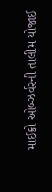માઈક્રો ઓબ્ઝર્વરની તાલીમ યોજાઈ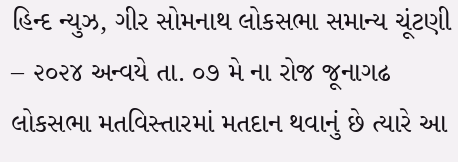હિન્દ ન્યુઝ, ગીર સોમનાથ લોકસભા સમાન્ય ચૂંટણી – ૨૦૨૪ અન્વયે તા. ૦૭ મે ના રોજ જૂનાગઢ લોકસભા મતવિસ્તારમાં મતદાન થવાનું છે ત્યારે આ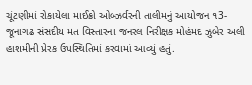ચૂંટણીમાં રોકાયેલા માઈક્રો ઓબ્ઝર્વરની તાલીમનું આયોજન ૧3- જૂનાગઢ સંસદીય મત વિસ્તારના જનરલ નિરીક્ષક મોહંમદ ઝુબેર અલી હાશમીની પ્રેરક ઉપસ્થિતિમાં કરવામાં આવ્યું હતું.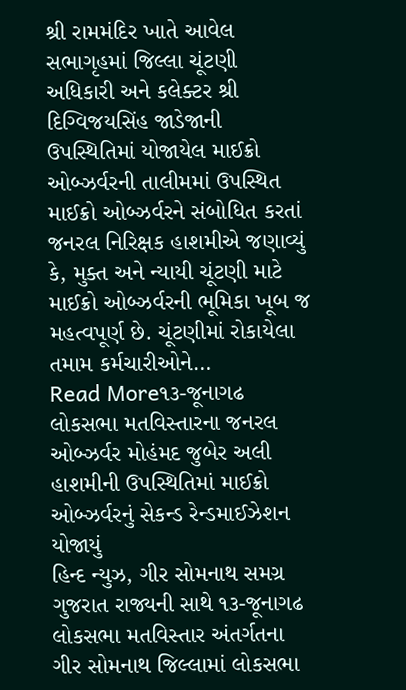શ્રી રામમંદિર ખાતે આવેલ સભાગૃહમાં જિલ્લા ચૂંટણી અધિકારી અને કલેક્ટર શ્રી દિગ્વિજયસિંહ જાડેજાની ઉપસ્થિતિમાં યોજાયેલ માઈક્રો ઓબ્ઝર્વરની તાલીમમાં ઉપસ્થિત માઈક્રો ઓબ્ઝર્વરને સંબોધિત કરતાં જનરલ નિરિક્ષક હાશમીએ જણાવ્યું કે, મુક્ત અને ન્યાયી ચૂંટણી માટે માઈક્રો ઓબ્ઝર્વરની ભૂમિકા ખૂબ જ મહત્વપૂર્ણ છે. ચૂંટણીમાં રોકાયેલા તમામ કર્મચારીઓને…
Read More૧૩-જૂનાગઢ લોકસભા મતવિસ્તારના જનરલ ઓબ્ઝર્વર મોહંમદ જુબેર અલી હાશમીની ઉપસ્થિતિમાં માઈક્રો ઓબ્ઝર્વરનું સેકન્ડ રેન્ડમાઈઝેશન યોજાયું
હિન્દ ન્યુઝ, ગીર સોમનાથ સમગ્ર ગુજરાત રાજ્યની સાથે ૧૩-જૂનાગઢ લોકસભા મતવિસ્તાર અંતર્ગતના ગીર સોમનાથ જિલ્લામાં લોકસભા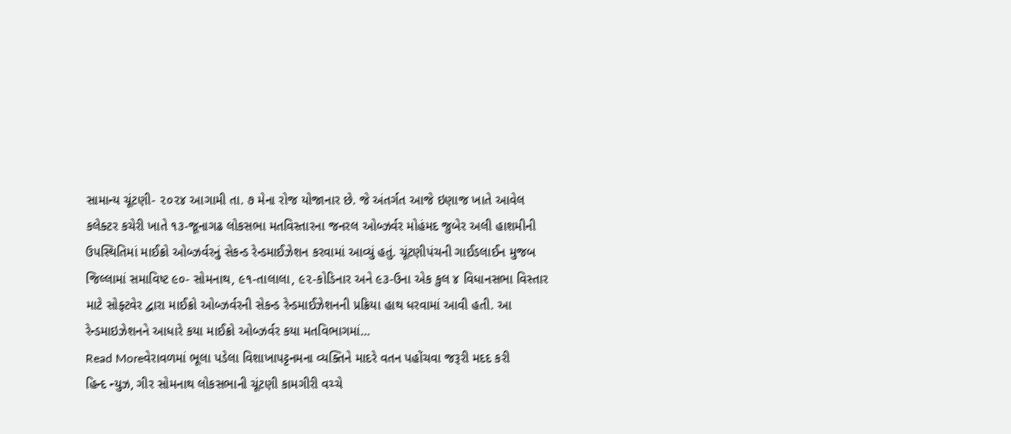સામાન્ય ચૂંટણી- ૨૦૨૪ આગામી તા. ૭ મેના રોજ યોજાનાર છે. જે અંતર્ગત આજે ઇણાજ ખાતે આવેલ કલેક્ટર કચેરી ખાતે ૧૩-જૂનાગઢ લોકસભા મતવિસ્તારના જનરલ ઓબ્ઝર્વર મોહંમદ જુબેર અલી હાશમીની ઉપસ્થિતિમાં માઈક્રો ઓબ્ઝર્વરનું સેકન્ડ રેન્ડમાઈઝેશન કરવામાં આવ્યું હતું. ચૂંટણીપંચની ગાઈડલાઈન મુજબ જિલ્લામાં સમાવિષ્ટ ૯૦- સોમનાથ, ૯૧-તાલાલા, ૯૨-કોડિનાર અને ૯૩-ઉના એક કુલ ૪ વિધાનસભા વિસ્તાર માટે સોફ્ટવેર દ્વારા માઈક્રો ઓબ્ઝર્વરની સેકન્ડ રેન્ડમાઈઝેશનની પ્રક્રિયા હાથ ધરવામાં આવી હતી. આ રેન્ડમાઇઝેશનને આધારે કયા માઈક્રો ઓબ્ઝર્વર કયા મતવિભાગમાં…
Read Moreવેરાવળમાં ભૂલા પડેલા વિશાખાપટ્ટનમના વ્યક્તિને માદરે વતન પહોંચવા જરૂરી મદદ કરી
હિન્દ ન્યુઝ, ગીર સોમનાથ લોકસભાની ચૂંટણી કામગીરી વચ્ચે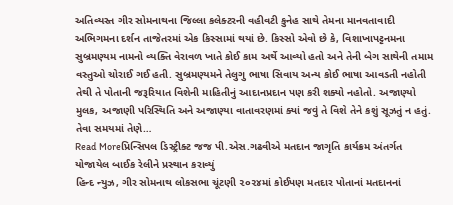અતિવ્યસ્ત ગીર સોમનાથના જિલ્લા કલેક્ટરની વહીવટી કુનેહ સાથે તેમના માનવતાવાદી અભિગમના દર્શન તાજેતરમાં એક કિસ્સામાં થયાં છે. કિસ્સો એવો છે કે, વિશાખાપટ્ટનમના સુબ્રમણ્યમ નામનો વ્યક્તિ વેરાવળ ખાતે કોઈ કામ અર્થે આવ્યો હતો અને તેની બેગ સાથેની તમામ વસ્તુઓ ચોરાઈ ગઈ હતી. સુબ્રમણ્યમને તેલુગુ ભાષા સિવાય અન્ય કોઈ ભાષા આવડતી નહોતી તેથી તે પોતાની જરૂરિયાત વિશેની માહિતીનું આદાનપ્રદાન પણ કરી શક્યો નહોતો. અજાણ્યો મુલક, અજાણી પરિસ્થિતિ અને અજાણ્યા વાતાવરણમાં ક્યાં જવું તે વિશે તેને કશું સૂઝતું ન હતું. તેવા સમયમાં તેણે…
Read Moreપ્રિન્સિપલ ડિસ્ટ્રીક્ટ જજ પી.એસ.ગઢવીએ મતદાન જાગૃતિ કાર્યક્રમ અંતર્ગત યોજાયેલ બાઈક રેલીને પ્રસ્થાન કરાવ્યું
હિન્દ ન્યુઝ, ગીર સોમનાથ લોકસભા ચૂંટણી ૨૦૨૪માં કોઈપણ મતદાર પોતાનાં મતદાનનાં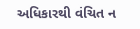અધિકારથી વંચિત ન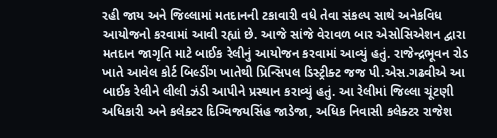રહી જાય અને જિલ્લામાં મતદાનની ટકાવારી વધે તેવા સંકલ્પ સાથે અનેકવિધ આયોજનો કરવામાં આવી રહ્યાં છે. આજે સાંજે વેરાવળ બાર એસોસિએશન દ્વારા મતદાન જાગૃતિ માટે બાઈક રેલીનું આયોજન કરવામાં આવ્યું હતું. રાજેન્દ્રભૂવન રોડ ખાતે આવેલ કોર્ટ બિલ્ડીંગ ખાતેથી પ્રિન્સિપલ ડિસ્ટ્રીક્ટ જજ પી.એસ.ગઢવીએ આ બાઈક રેલીને લીલી ઝંડી આપીને પ્રસ્થાન કરાવ્યું હતું. આ રેલીમાં જિલ્લા ચૂંટણી અધિકારી અને કલેક્ટર દિગ્વિજયસિંહ જાડેજા, અધિક નિવાસી કલેક્ટર રાજેશ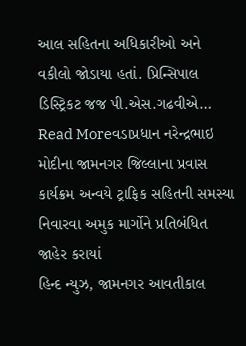આલ સહિતના અધિકારીઓ અને વકીલો જોડાયા હતાં. પ્રિન્સિપાલ ડિસ્ટ્રિકટ જજ પી.એસ.ગઢવીએ…
Read Moreવડાપ્રધાન નરેન્દ્રભાઇ મોદીના જામનગર જિલ્લાના પ્રવાસ કાર્યક્રમ અન્વયે ટ્રાફિક સહિતની સમસ્યા નિવારવા અમુક માર્ગોને પ્રતિબંધિત જાહેર કરાયાં
હિન્દ ન્યુઝ, જામનગર આવતીકાલ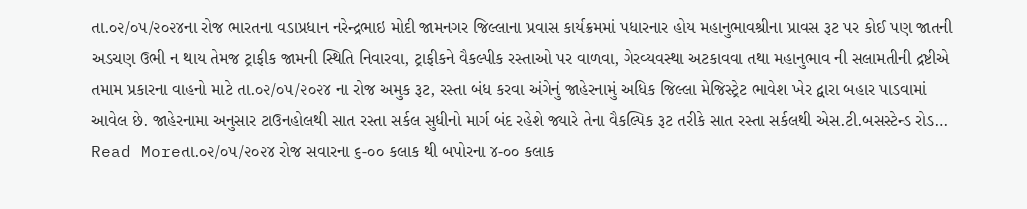તા.૦૨/૦૫/૨૦૨૪ના રોજ ભારતના વડાપ્રધાન નરેન્દ્રભાઇ મોદી જામનગર જિલ્લાના પ્રવાસ કાર્યક્રમમાં પધારનાર હોય મહાનુભાવશ્રીના પ્રાવસ રૂટ પર કોઈ પણ જાતની અડચણ ઉભી ન થાય તેમજ ટ્રાફીક જામની સ્થિતિ નિવારવા, ટ્રાફીકને વૈકલ્પીક રસ્તાઓ પર વાળવા, ગેરવ્યવસ્થા અટકાવવા તથા મહાનુભાવ ની સલામતીની દ્રષ્ટીએ તમામ પ્રકારના વાહનો માટે તા.૦૨/૦૫/૨૦૨૪ ના રોજ અમુક રૂટ, રસ્તા બંધ કરવા અંગેનું જાહેરનામું અધિક જિલ્લા મેજિસ્ટ્રેટ ભાવેશ ખેર દ્વારા બહાર પાડવામાં આવેલ છે. જાહેરનામા અનુસાર ટાઉનહોલથી સાત રસ્તા સર્કલ સુધીનો માર્ગ બંદ રહેશે જ્યારે તેના વૈકલ્પિક રૂટ તરીકે સાત રસ્તા સર્કલથી એસ.ટી.બસસ્ટેન્ડ રોડ…
Read Moreતા.૦૨/૦૫/૨૦૨૪ રોજ સવારના ૬-૦૦ કલાક થી બપોરના ૪-૦૦ કલાક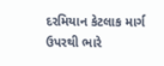દરમિયાન કેટલાક માર્ગ ઉપરથી ભારે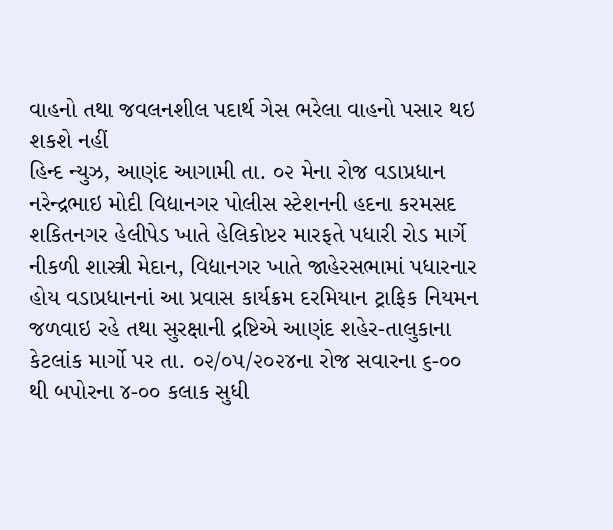વાહનો તથા જવલનશીલ પદાર્થ ગેસ ભરેલા વાહનો પસાર થઇ શકશે નહીં
હિન્દ ન્યુઝ, આણંદ આગામી તા. ૦૨ મેના રોજ વડાપ્રધાન નરેન્દ્રભાઇ મોદી વિદ્યાનગર પોલીસ સ્ટેશનની હદના કરમસદ શકિતનગર હેલીપેડ ખાતે હેલિકોપ્ટર મારફતે પધારી રોડ માર્ગે નીકળી શાસ્ત્રી મેદાન, વિદ્યાનગર ખાતે જાહેરસભામાં પધારનાર હોય વડાપ્રધાનનાં આ પ્રવાસ કાર્યક્રમ દરમિયાન ટ્રાફિક નિયમન જળવાઇ રહે તથા સુરક્ષાની દ્રષ્ટિએ આણંદ શહેર-તાલુકાના કેટલાંક માર્ગો પર તા. ૦૨/૦૫/૨૦૨૪ના રોજ સવારના ૬-૦૦ થી બપોરના ૪-૦૦ કલાક સુધી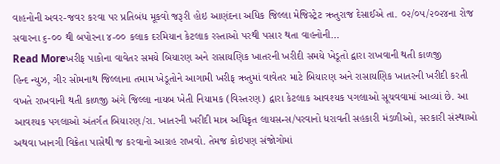વાહનોની અવર-જવર કરવા પર પ્રતિબંધ મૂકવો જરૂરી હોઇ આણંદના અધિક જિલ્લા મેજિસ્ટ્રેટ ઋતુરાજ દેસાઈએ તા. ૦૨/૦૫/૨૦૨૪ના રોજ સવારના ૬-૦૦ થી બપોરના ૪-૦૦ કલાક દરમિયાન કેટલાક રસ્તાઓ પરથી પસાર થતા વાહનોની…
Read Moreખરીફ પાકોના વાવેતર સમયે બિયારણ અને રાસાયણિક ખાતરની ખરીદી સમયે ખેડૂતો દ્વારા રાખવાની થતી કાળજી
હિન્દ ન્યુઝ, ગીર સોમનાથ જિલ્લાના તમામ ખેડૂતોને આગામી ખરીફ ઋતુમાં વાવેતર માટે બિયારણ અને રાસાયણિક ખાતરની ખરીદી કરતી વખતે રાખવાની થતી કાળજી અંગે જિલ્લા નાયબ ખેતી નિયામક (વિસ્તરણ) દ્વારા કેટલાક આવશ્યક પગલાઓ સૂચવવામાં આવ્યાં છે. આ આવશ્યક પગલાઓ અંતર્ગત બિયારણ/રા. ખાતરની ખરીદી માત્ર અધિકૃત લાયસન્સ/પરવાનો ધરાવતી સહકારી મંડળીઓ, સરકારી સંસ્થાઓ અથવા ખાનગી વિક્રેતા પાસેથી જ કરવાનો આગ્રહ રાખવો. તેમજ કોઇપણ સંજોગોમાં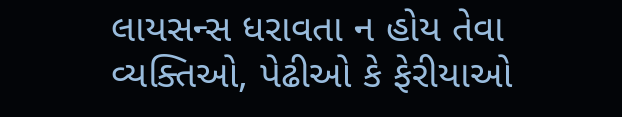લાયસન્સ ધરાવતા ન હોય તેવા વ્યક્તિઓ, પેઢીઓ કે ફેરીયાઓ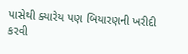પાસેથી ક્યારેય પણ બિયારણની ખરીદી કરવી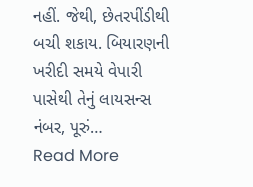નહીં. જેથી, છેતરપીંડીથી બચી શકાય. બિયારણની ખરીદી સમયે વેપારી પાસેથી તેનું લાયસન્સ નંબર, પૂરું…
Read More